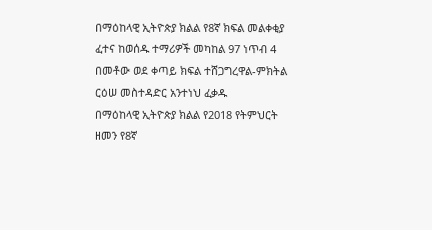በማዕከላዊ ኢትዮጵያ ክልል የ8ኛ ክፍል መልቀቂያ ፈተና ከወሰዱ ተማሪዎች መካከል 97 ነጥብ 4 በመቶው ወደ ቀጣይ ክፍል ተሸጋግረዋል-ምክትል ርዕሠ መስተዳድር አንተነህ ፈቃዱ
በማዕከላዊ ኢትዮጵያ ክልል የ2018 የትምህርት ዘመን የ8ኛ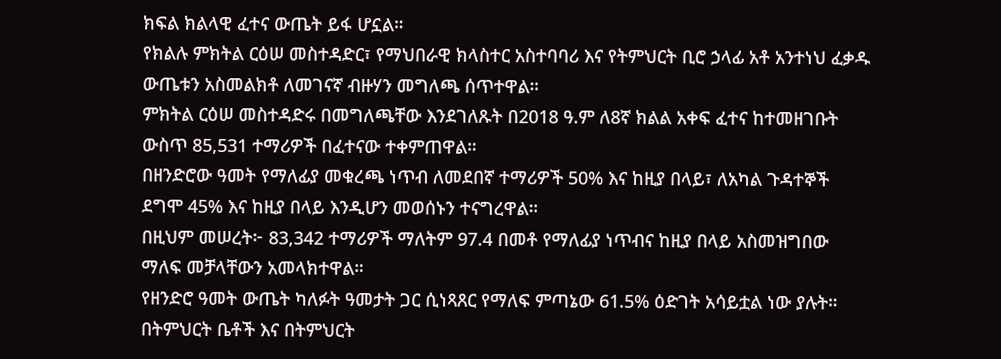ክፍል ክልላዊ ፈተና ውጤት ይፋ ሆኗል።
የክልሉ ምክትል ርዕሠ መስተዳድር፣ የማህበራዊ ክላስተር አስተባባሪ እና የትምህርት ቢሮ ኃላፊ አቶ አንተነህ ፈቃዱ ውጤቱን አስመልክቶ ለመገናኛ ብዙሃን መግለጫ ሰጥተዋል።
ምክትል ርዕሠ መስተዳድሩ በመግለጫቸው እንደገለጹት በ2018 ዓ.ም ለ8ኛ ክልል አቀፍ ፈተና ከተመዘገቡት ውስጥ 85,531 ተማሪዎች በፈተናው ተቀምጠዋል።
በዘንድሮው ዓመት የማለፊያ መቁረጫ ነጥብ ለመደበኛ ተማሪዎች 50% እና ከዚያ በላይ፣ ለአካል ጉዳተኞች ደግሞ 45% እና ከዚያ በላይ እንዲሆን መወሰኑን ተናግረዋል።
በዚህም መሠረት፦ 83,342 ተማሪዎች ማለትም 97.4 በመቶ የማለፊያ ነጥብና ከዚያ በላይ አስመዝግበው ማለፍ መቻላቸውን አመላክተዋል።
የዘንድሮ ዓመት ውጤት ካለፉት ዓመታት ጋር ሲነጻጸር የማለፍ ምጣኔው 61.5% ዕድገት አሳይቷል ነው ያሉት።
በትምህርት ቤቶች እና በትምህርት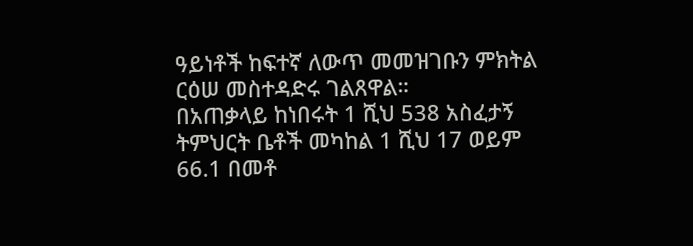ዓይነቶች ከፍተኛ ለውጥ መመዝገቡን ምክትል ርዕሠ መስተዳድሩ ገልጸዋል።
በአጠቃላይ ከነበሩት 1 ሺህ 538 አስፈታኝ ትምህርት ቤቶች መካከል 1 ሺህ 17 ወይም 66.1 በመቶ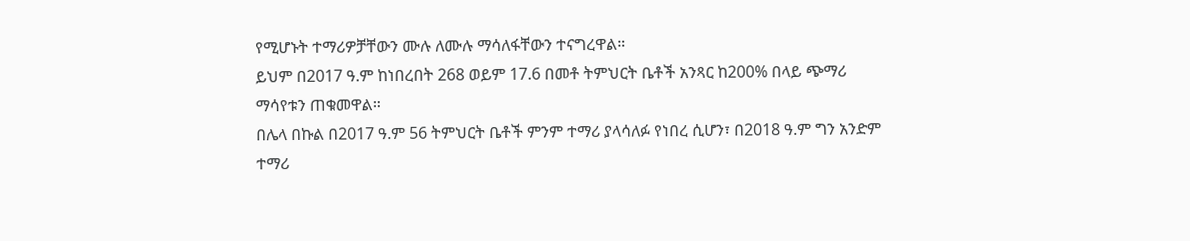የሚሆኑት ተማሪዎቻቸውን ሙሉ ለሙሉ ማሳለፋቸውን ተናግረዋል።
ይህም በ2017 ዓ.ም ከነበረበት 268 ወይም 17.6 በመቶ ትምህርት ቤቶች አንጻር ከ200% በላይ ጭማሪ ማሳየቱን ጠቁመዋል።
በሌላ በኩል በ2017 ዓ.ም 56 ትምህርት ቤቶች ምንም ተማሪ ያላሳለፉ የነበረ ሲሆን፣ በ2018 ዓ.ም ግን አንድም ተማሪ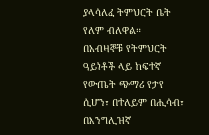ያላሳለፈ ትምህርት ቤት የለም ብለዋል።
በአብዛኞቹ የትምህርት ዓይነቶች ላይ ከፍተኛ የውጤት ጭማሪ የታየ ሲሆን፣ በተለይም በሒሳብ፣ በእንግሊዝኛ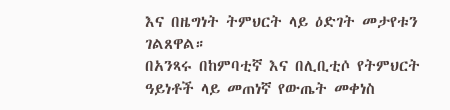እና በዜግነት ትምህርት ላይ ዕድገት መታየቱን ገልጸዋል።
በአንጻሩ በከምባቲኛ እና በሊቢቲሶ የትምህርት ዓይነቶች ላይ መጠነኛ የውጤት መቀነስ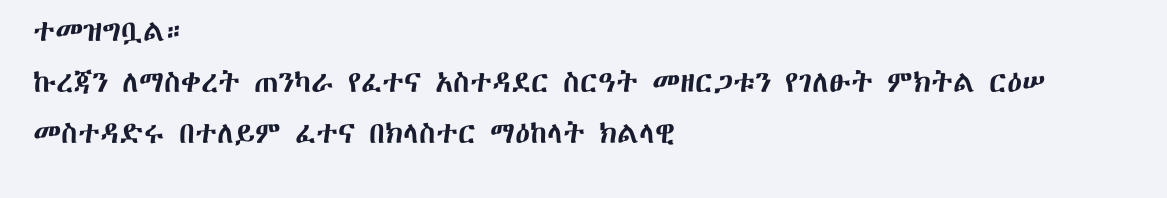ተመዝግቧል።
ኩረጃን ለማስቀረት ጠንካራ የፈተና አስተዳደር ስርዓት መዘርጋቱን የገለፁት ምክትል ርዕሠ መስተዳድሩ በተለይም ፈተና በክላስተር ማዕከላት ክልላዊ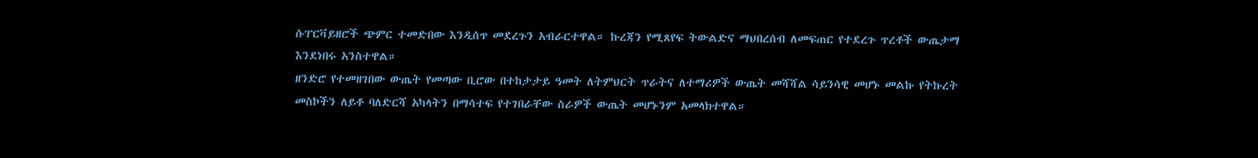ሱፐርቫይዘሮች ጭምር ተመድበው እንዲሰጥ መደረጉን አብራርተዋል። ኩረጃን የሚጸየፍ ትውልድና ማህበረሰብ ለመፍጠር የተደረጉ ጥረቶች ውጤታማ እንደነበሩ አንስተዋል።
ዘንድሮ የተመዘገበው ውጤት የመጣው ቢሮው በተከታታይ ዓመት ለትምህርት ጥራትና ለተማሪዎች ውጤት መሻሻል ሳይንሳዊ መሆኑ መልኩ የትኩረት መስኮችን ለይቶ ባለድርሻ አካላትን በማሳተፍ የተገበራቸው ስራዎች ውጤት መሆኑንም አመላክተዋል።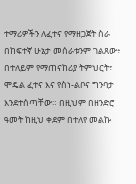ተማሪዎችን ለፈተና የማዘጋጀት ስራ በከፍተኛ ሁኔታ መሰራቱንም ገልጸው፥ በተለይም የማጠናከሪያ ትምህርት፣ ሞዴል ፈተና እና የስነ-ልቦና ግንባታ እንደተሰጣቸው። በዚህም በዘንድሮ ዓመት ከዚህ ቀደም በተለየ መልኩ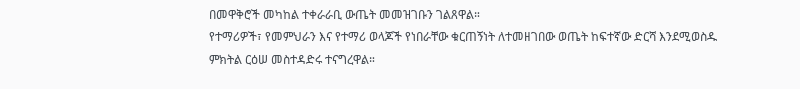በመዋቅሮች መካከል ተቀራራቢ ውጤት መመዝገቡን ገልጸዋል።
የተማሪዎች፣ የመምህራን እና የተማሪ ወላጆች የነበራቸው ቁርጠኝነት ለተመዘገበው ወጤት ከፍተኛው ድርሻ እንደሚወስዱ ምክትል ርዕሠ መስተዳድሩ ተናግረዋል።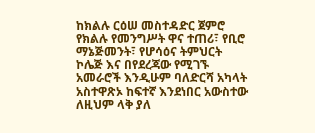ከክልሉ ርዕሠ መስተዳድር ጀምሮ የክልሉ የመንግሥት ዋና ተጠሪ፣ የቢሮ ማኔጅመንት፣ የሆሳዕና ትምህርት ኮሌጅ እና በየደረጃው የሚገኙ አመራሮች እንዲሁም ባለድርሻ አካላት አስተዋጽኦ ከፍተኛ እንደነበር አውስተው ለዚህም ላቅ ያለ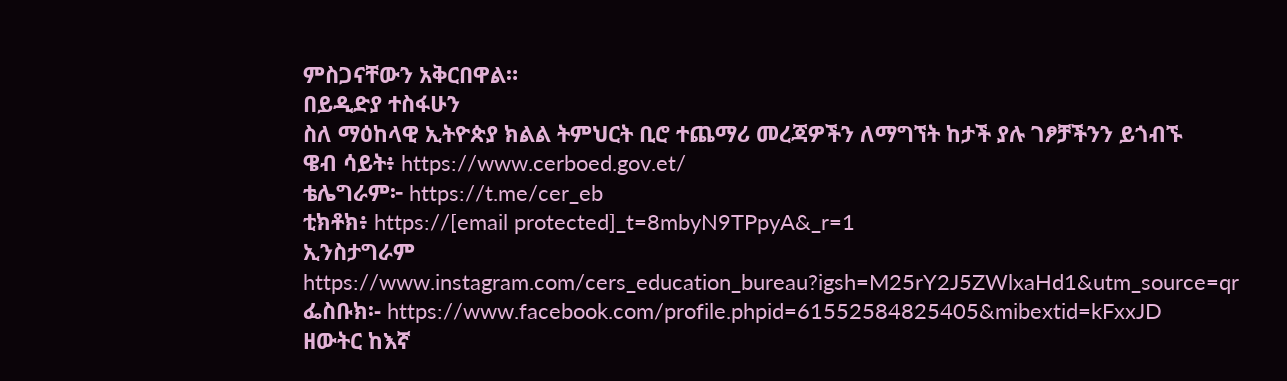ምስጋናቸውን አቅርበዋል።
በይዲድያ ተስፋሁን
ስለ ማዕከላዊ ኢትዮጵያ ክልል ትምህርት ቢሮ ተጨማሪ መረጃዎችን ለማግኘት ከታች ያሉ ገፆቻችንን ይጎብኙ
ዌብ ሳይት፥ https://www.cerboed.gov.et/
ቴሌግራም፦ https://t.me/cer_eb
ቲክቶክ፥ https://[email protected]_t=8mbyN9TPpyA&_r=1
ኢንስታግራም https://www.instagram.com/cers_education_bureau?igsh=M25rY2J5ZWlxaHd1&utm_source=qr
ፌስቡክ፡- https://www.facebook.com/profile.phpid=61552584825405&mibextid=kFxxJD
ዘውትር ከእኛ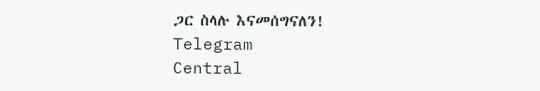ጋር ስላሉ እናመሰግናለን!
Telegram
Central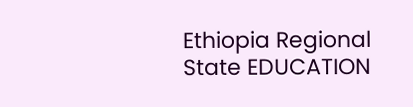Ethiopia Regional State EDUCATION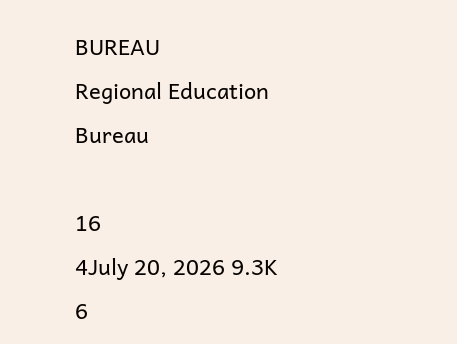BUREAU
Regional Education Bureau

16
4July 20, 2026 9.3K 6